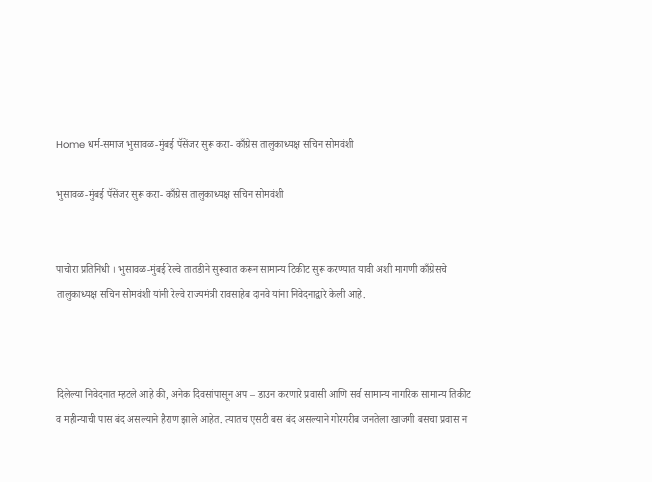Home धर्म-समाज भुसावळ-मुंबई पॅसेंजर सुरू करा- काँग्रेस तालुकाध्यक्ष सचिन सोमवंशी

भुसावळ-मुंबई पॅसेंजर सुरू करा- काँग्रेस तालुकाध्यक्ष सचिन सोमवंशी


पाचोरा प्रतिनिधी । भुसावळ-मुंबई रेल्वे तातडीने सुरूवात करून सामान्य टिकीट सुरू करण्यात यावी अशी मागणी काँग्रेसचे तालुकाध्यक्ष सचिन सोमवंशी यांनी रेल्वे राज्यमंत्री रावसाहेब दानवे यांना निवेदनाद्वारे केली आहे.



दिलेल्या निवेदनात म्हटले आहे की, अनेक दिवसांपासून अप – डाउन करणारे प्रवासी आणि सर्व सामान्य नागरिक सामान्य तिकीट व महीन्याची पास बंद असल्याने हैराण झाले आहेत. त्यातच एसटी बस बंद असल्याने गोरगरीब जनतेला खाजगी बसचा प्रवास न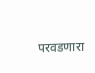परवडणारा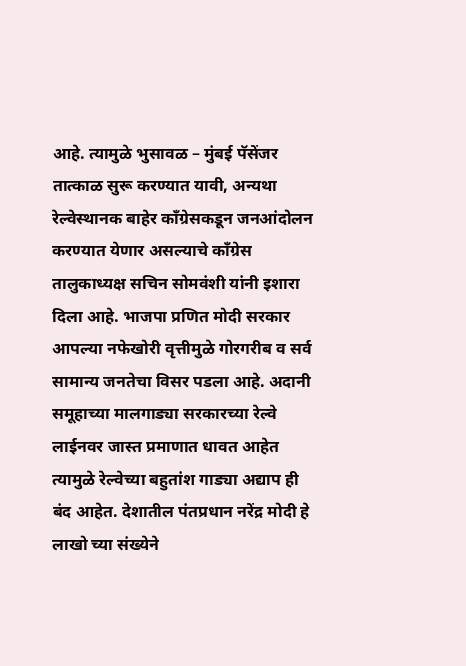आहे. त्यामुळे भुसावळ – मुंबई पॅसेंजर तात्काळ सुरू करण्यात यावी, अन्यथा रेल्वेस्थानक बाहेर काँग्रेसकडून जनआंदोलन करण्यात येणार असल्याचे काँग्रेस तालुकाध्यक्ष सचिन सोमवंशी यांनी इशारा दिला आहे. भाजपा प्रणित मोदी सरकार आपल्या नफेखोरी वृत्तीमुळे गोरगरीब व सर्व सामान्य जनतेचा विसर पडला आहे. अदानी समूहाच्या मालगाड्या सरकारच्या रेल्वे लाईनवर जास्त प्रमाणात धावत आहेत त्यामुळे रेल्वेच्या बहुतांश गाड्या अद्याप ही बंद आहेत. देशातील पंतप्रधान नरेंद्र मोदी हे लाखो च्या संख्येने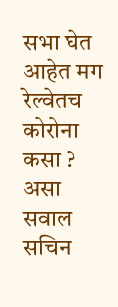सभा घेत आहेत मग रेल्वेतच कोरोना कसा ? असा सवाल सचिन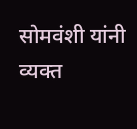सोमवंशी यांनी व्यक्त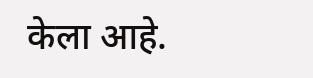केला आहे.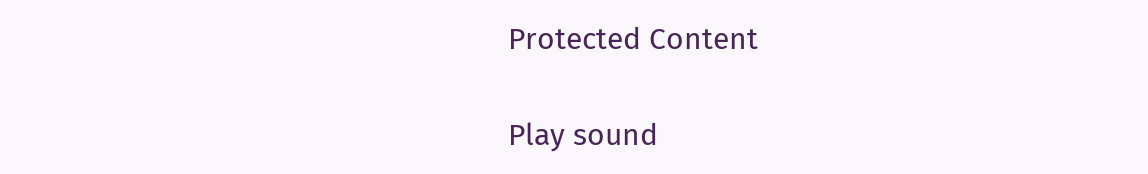Protected Content

Play sound